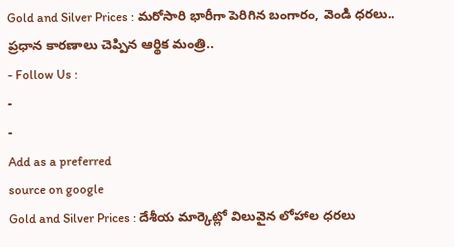Gold and Silver Prices : మరోసారి భారీగా పెరిగిన బంగారం, వెండి ధరలు.. ప్రధాన కారణాలు చెప్పిన ఆర్థిక మంత్రి..
- Follow Us :
-
-
Add as a preferred
source on google
Gold and Silver Prices : దేశీయ మార్కెట్లో విలువైన లోహాల ధరలు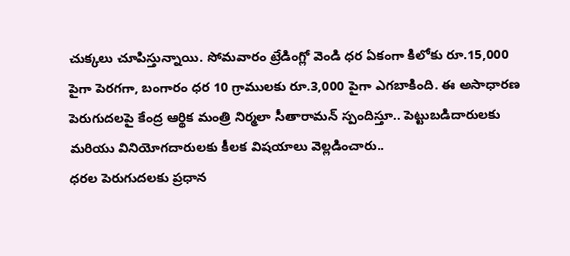చుక్కలు చూపిస్తున్నాయి. సోమవారం ట్రేడింగ్లో వెండి ధర ఏకంగా కిలోకు రూ.15,000 పైగా పెరగగా, బంగారం ధర 10 గ్రాములకు రూ.3,000 పైగా ఎగబాకింది. ఈ అసాధారణ పెరుగుదలపై కేంద్ర ఆర్థిక మంత్రి నిర్మలా సీతారామన్ స్పందిస్తూ.. పెట్టుబడిదారులకు మరియు వినియోగదారులకు కీలక విషయాలు వెల్లడించారు..
ధరల పెరుగుదలకు ప్రధాన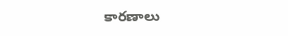కారణాలు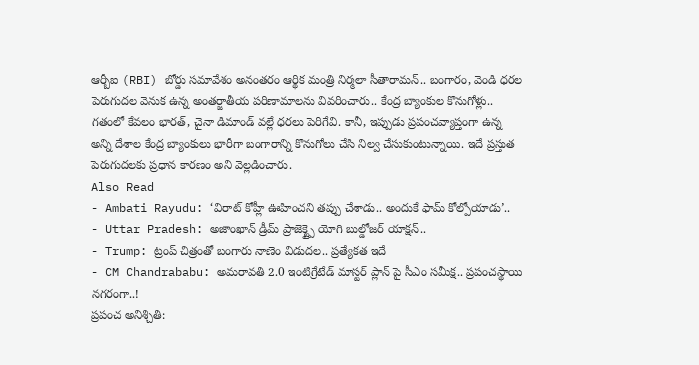ఆర్బీఐ (RBI) బోర్డు సమావేశం అనంతరం ఆర్థిక మంత్రి నిర్మలా సీతారామన్.. బంగారం, వెండి ధరల పెరుగుదల వెనుక ఉన్న అంతర్జాతీయ పరిణామాలను వివరించారు.. కేంద్ర బ్యాంకుల కొనుగోళ్లు.. గతంలో కేవలం భారత్, చైనా డిమాండ్ వల్లే ధరలు పెరిగేవి. కానీ, ఇప్పుడు ప్రపంచవ్యాప్తంగా ఉన్న అన్ని దేశాల కేంద్ర బ్యాంకులు భారీగా బంగారాన్ని కొనుగోలు చేసి నిల్వ చేసుకుంటున్నాయి. ఇదే ప్రస్తుత పెరుగుదలకు ప్రధాన కారణం అని వెల్లడించారు.
Also Read
- Ambati Rayudu: ‘విరాట్ కోహ్లీ ఊహించని తప్పు చేశాడు.. అందుకే ఫామ్ కోల్పోయాడు’..
- Uttar Pradesh: అజాంఖాన్ డ్రీమ్ ప్రాజెక్ట్పై యోగి బుల్డోజర్ యాక్షన్..
- Trump: ట్రంప్ చిత్రంతో బంగారు నాణెం విడుదల.. ప్రత్యేకత ఇదే
- CM Chandrababu: అమరావతి 2.0 ఇంటిగ్రేటేడ్ మాస్టర్ ప్లాన్ పై సీఎం సమీక్ష.. ప్రపంచస్థాయి నగరంగా..!
ప్రపంచ అనిశ్చితి: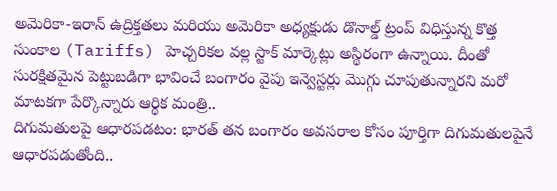అమెరికా-ఇరాన్ ఉద్రిక్తతలు మరియు అమెరికా అధ్యక్షుడు డొనాల్డ్ ట్రంప్ విధిస్తున్న కొత్త సుంకాల (Tariffs) హెచ్చరికల వల్ల స్టాక్ మార్కెట్లు అస్థిరంగా ఉన్నాయి. దీంతో సురక్షితమైన పెట్టుబడిగా భావించే బంగారం వైపు ఇన్వెస్టర్లు మొగ్గు చూపుతున్నారని మరో మాటకగా పేర్కొన్నారు ఆర్థిక మంత్రి..
దిగుమతులపై ఆధారపడటం: భారత్ తన బంగారం అవసరాల కోసం పూర్తిగా దిగుమతులపైనే ఆధారపడుతోంది..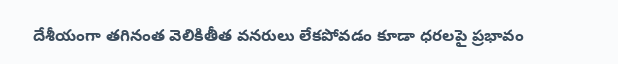దేశీయంగా తగినంత వెలికితీత వనరులు లేకపోవడం కూడా ధరలపై ప్రభావం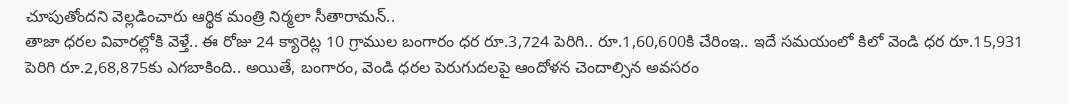చూపుతోందని వెల్లడించారు ఆర్థిక మంత్రి నిర్మలా సీతారామన్..
తాజా ధరల వివారల్లోకి వెళ్తే.. ఈ రోజు 24 క్యారెట్ల 10 గ్రాముల బంగారం ధర రూ.3,724 పెరిగి.. రూ.1,60,600కి చేరింఇ.. ఇదే సమయంలో కిలో వెండి ధర రూ.15,931 పెరిగి రూ.2,68,875కు ఎగబాకింది.. అయితే, బంగారం, వెండి ధరల పెరుగుదలపై ఆందోళన చెందాల్సిన అవసరం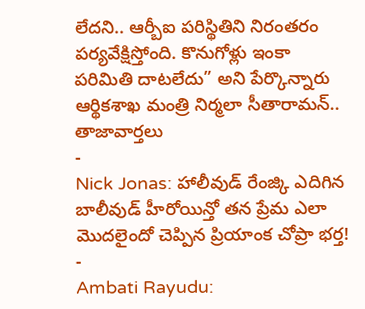లేదని.. ఆర్బీఐ పరిస్థితిని నిరంతరం పర్యవేక్షిస్తోంది. కొనుగోళ్లు ఇంకా పరిమితి దాటలేదు” అని పేర్కొన్నారు ఆర్థికశాఖ మంత్రి నిర్మలా సీతారామన్..
తాజావార్తలు
-
Nick Jonas: హాలీవుడ్ రేంజ్కి ఎదిగిన బాలీవుడ్ హీరోయిన్తో తన ప్రేమ ఎలా మొదలైందో చెప్పిన ప్రియాంక చోప్రా భర్త!
-
Ambati Rayudu: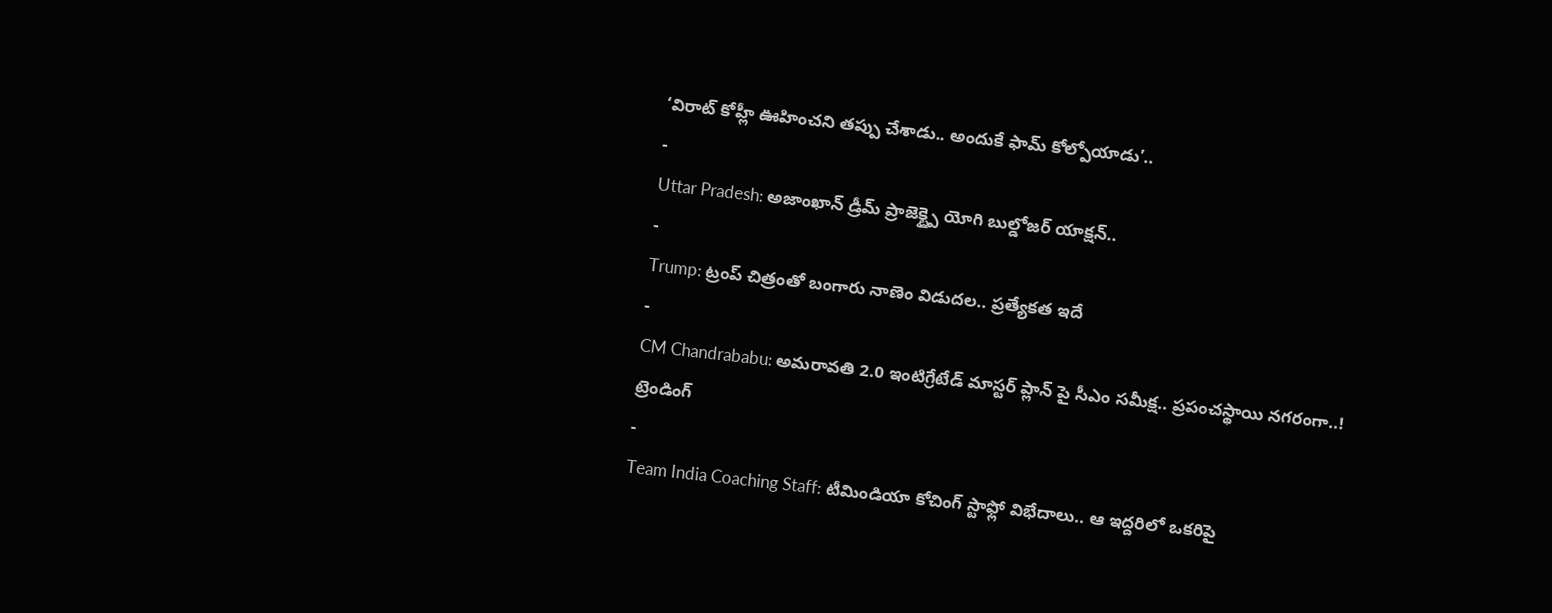‘విరాట్ కోహ్లీ ఊహించని తప్పు చేశాడు.. అందుకే ఫామ్ కోల్పోయాడు’..
-
Uttar Pradesh: అజాంఖాన్ డ్రీమ్ ప్రాజెక్ట్పై యోగి బుల్డోజర్ యాక్షన్..
-
Trump: ట్రంప్ చిత్రంతో బంగారు నాణెం విడుదల.. ప్రత్యేకత ఇదే
-
CM Chandrababu: అమరావతి 2.0 ఇంటిగ్రేటేడ్ మాస్టర్ ప్లాన్ పై సీఎం సమీక్ష.. ప్రపంచస్థాయి నగరంగా..!
ట్రెండింగ్
-
Team India Coaching Staff: టీమిండియా కోచింగ్ స్టాఫ్లో విభేదాలు.. ఆ ఇద్దరిలో ఒకరిపై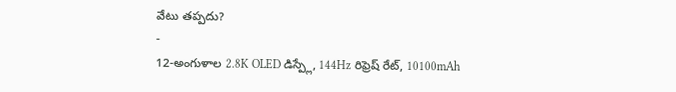వేటు తప్పదు?
-
12-అంగుళాల 2.8K OLED డిస్ప్లే, 144Hz రిఫ్రెష్ రేట్, 10100mAh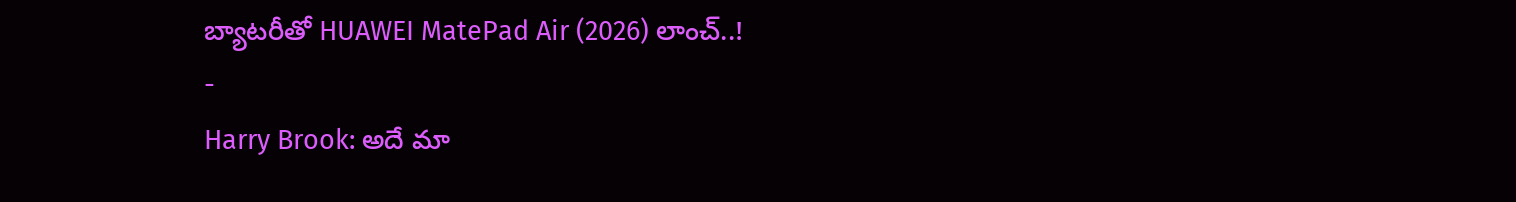బ్యాటరీతో HUAWEI MatePad Air (2026) లాంచ్..!
-
Harry Brook: అదే మా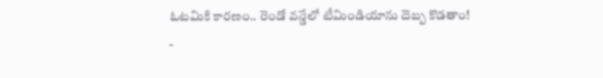ఓటమికి కారణం.. రెండో వన్డేలో టీమిండియాను దెబ్బ కొడతాం!
-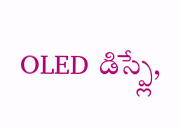OLED డిస్ప్లే,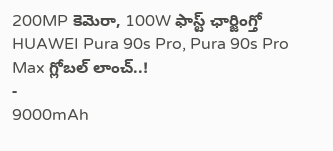200MP కెమెరా, 100W ఫాస్ట్ ఛార్జింగ్తో HUAWEI Pura 90s Pro, Pura 90s Pro Max గ్లోబల్ లాంచ్..!
-
9000mAh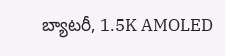బ్యాటరీ, 1.5K AMOLED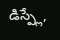డిస్ప్లే,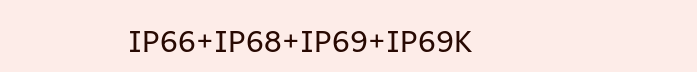IP66+IP68+IP69+IP69K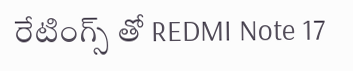రేటింగ్స్ తో REDMI Note 17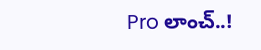Pro లాంచ్..!